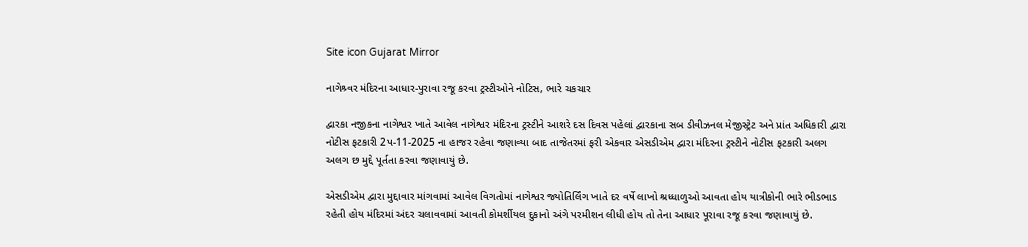Site icon Gujarat Mirror

નાગેશ્ર્વર મંદિરના આધાર-પુરાવા રજૂ કરવા ટ્રસ્ટીઓને નોટિસ, ભારે ચકચાર

દ્વારકા નજીકના નાગેશ્વર ખાતે આવેલ નાગેશ્વર મંદિરના ટ્રસ્ટીને આશરે દસ દિવસ પહેલાં દ્વારકાના સબ ડીવીઝનલ મેજીસ્ટ્રેટ અને પ્રાંત અધિકારી દ્વારા નોટીસ ફટકારી 2પ-11-2025 ના હાજર રહેવા જણાવ્યા બાદ તાજેતરમાં ફરી એકવાર એસડીએમ દ્વારા મંદિરના ટ્રસ્ટીને નોટીસ ફટકારી અલગ અલગ છ મુદ્દે પૂર્તતા કરવા જણાવાયું છે.

એસડીએમ દ્વારા મુદ્દાવાર માંગવામાં આવેલ વિગતોમાં નાગેશ્વર જ્યોતિર્લિંગ ખાતે દર વર્ષે લાખો શ્રધ્ધાળુઓ આવતા હોય યાત્રીકોની ભારે ભીડભાડ રહેતી હોય મંદિરમાં અંદર ચલાવવામાં આવતી કોમર્શીયલ દુકાનો અંગે પરમીશન લીધી હોય તો તેના આધાર પૂરાવા રજૂ કરવા જણાવાયું છે.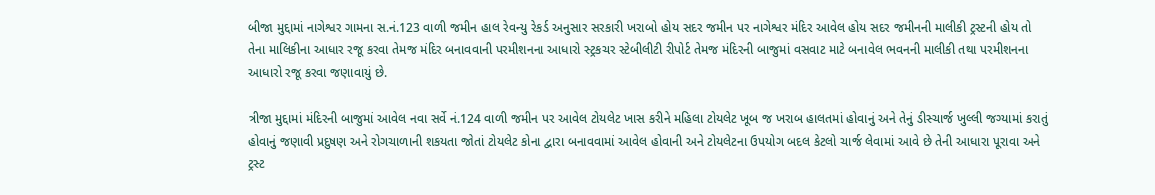બીજા મુદ્દામાં નાગેશ્વર ગામના સ.નં.123 વાળી જમીન હાલ રેવન્યુ રેકર્ડ અનુસાર સરકારી ખરાબો હોય સદર જમીન પર નાગેશ્વર મંદિર આવેલ હોય સદર જમીનની માલીકી ટ્રસ્ટની હોય તો તેના માલિકીના આધાર રજૂ કરવા તેમજ મંદિર બનાવવાની પરમીશનના આધારો સ્ટ્રકચર સ્ટેબીલીટી રીપોર્ટ તેમજ મંદિરની બાજુમાં વસવાટ માટે બનાવેલ ભવનની માલીકી તથા પરમીશનના આધારો રજૂ કરવા જણાવાયું છે.

ત્રીજા મુદ્દામાં મંદિરની બાજુમાં આવેલ નવા સર્વે નં.124 વાળી જમીન પર આવેલ ટોયલેટ ખાસ કરીને મહિલા ટોયલેટ ખૂબ જ ખરાબ હાલતમાં હોવાનું અને તેનું ડીસ્ચાર્જ ખુલ્લી જગ્યામાં કરાતું હોવાનું જણાવી પ્રદુષણ અને રોગચાળાની શકયતા જોતાં ટોયલેટ કોના દ્વારા બનાવવામાં આવેલ હોવાની અને ટોયલેટના ઉપયોગ બદલ કેટલો ચાર્જ લેવામાં આવે છે તેની આધારા પૂરાવા અને ટ્રસ્ટ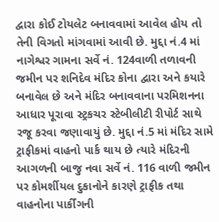દ્વારા કોઈ ટોયલેટ બનાવવામાં આવેલ હોય તો તેની વિગતો માંગવામાં આવી છે. મુદ્દા નં.4 માં નાગેશ્વર ગામના સર્વે નં. 124વાળી તળાવની જમીન પર શનિદેવ મંદિર કોના દ્વારા અને કયારે બનાવેલ છે અને મંદિર બનાવવાના પરમિશનના આધાર પૂરાવા સ્ટ્રકચર સ્ટેબીલીટી રીપોર્ટ સાથે રજૂ કરવા જણાવાયું છે. મુદ્દા નં.5 માં મંદિર સામે ટ્રાફીકમાં વાહનો પાર્ક થાય છે ત્યારે મંદિરની આગળની બાજુ નવા સર્વે નં. 116 વાળી જમીન પર કોમર્શીયલ દુકાનોને કારણે ટ્રાફીક તથા વાહનોના પાર્કીંગની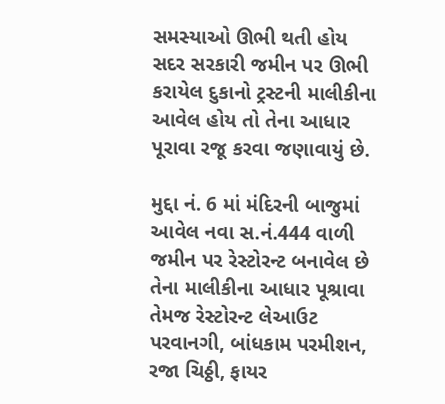સમસ્યાઓ ઊભી થતી હોય સદર સરકારી જમીન પર ઊભી કરાયેલ દુકાનો ટ્રસ્ટની માલીકીના આવેલ હોય તો તેના આધાર પૂરાવા રજૂ કરવા જણાવાયું છે.

મુદ્દા નં. 6 માં મંદિરની બાજુમાં આવેલ નવા સ.નં.444 વાળી જમીન પર રેસ્ટોરન્ટ બનાવેલ છે તેના માલીકીના આધાર પૂશ્રાવા તેમજ રેસ્ટોરન્ટ લેઆઉટ પરવાનગી, બાંધકામ પરમીશન, રજા ચિઠ્ઠી, ફાયર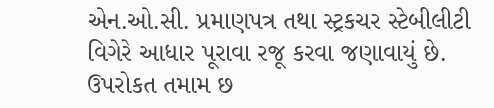એન.ઓ.સી. પ્રમાણપત્ર તથા સ્ટ્રકચર સ્ટેબીલીટી વિગેરે આધાર પૂરાવા રજૂ કરવા જણાવાયું છે. ઉપરોકત તમામ છ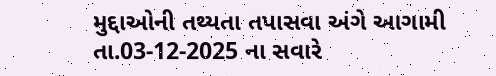મુદ્દાઓની તથ્યતા તપાસવા અંગે આગામી તા.03-12-2025 ના સવારે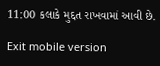11:00 કલાકે મુદ્દત રાખવામાં આવી છે.

Exit mobile version